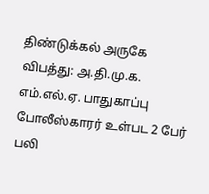திண்டுக்கல் அருகே விபத்து: அ.தி.மு.க. எம்.எல்.ஏ. பாதுகாப்பு போலீஸ்காரர் உள்பட 2 பேர் பலி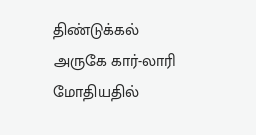திண்டுக்கல் அருகே கார்-லாரி மோதியதில்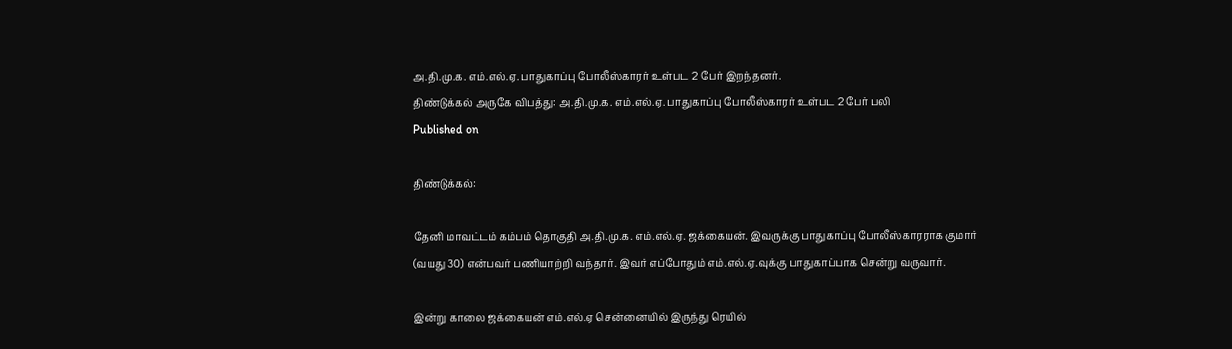அ.தி.மு.க. எம்.எல்.ஏ. பாதுகாப்பு போலீஸ்காரர் உள்பட 2 பேர் இறந்தனர்.
திண்டுக்கல் அருகே விபத்து: அ.தி.மு.க. எம்.எல்.ஏ. பாதுகாப்பு போலீஸ்காரர் உள்பட 2 பேர் பலி
Published on

திண்டுக்கல்:

தேனி மாவட்டம் கம்பம் தொகுதி அ.தி.மு.க. எம்.எல்.ஏ. ஜக்கையன். இவருக்கு பாதுகாப்பு போலீஸ்காரராக குமார் (வயது 30) என்பவர் பணியாற்றி வந்தார். இவர் எப்போதும் எம்.எல்.ஏ.வுக்கு பாதுகாப்பாக சென்று வருவார்.

இன்று காலை ஜக்கையன் எம்.எல்.ஏ சென்னையில் இருந்து ரெயில்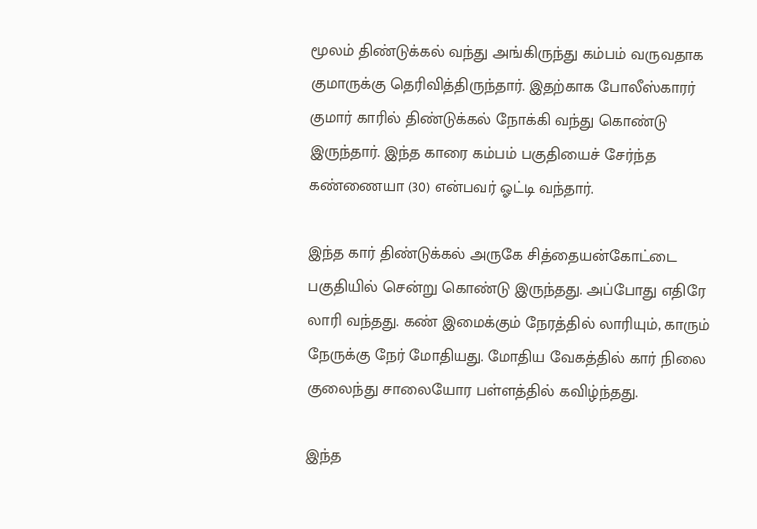மூலம் திண்டுக்கல் வந்து அங்கிருந்து கம்பம் வருவதாக குமாருக்கு தெரிவித்திருந்தார். இதற்காக போலீஸ்காரர் குமார் காரில் திண்டுக்கல் நோக்கி வந்து கொண்டு இருந்தார். இந்த காரை கம்பம் பகுதியைச் சேர்ந்த கண்ணையா (30) என்பவர் ஓட்டி வந்தார்.

இந்த கார் திண்டுக்கல் அருகே சித்தையன்கோட்டை பகுதியில் சென்று கொண்டு இருந்தது. அப்போது எதிரே லாரி வந்தது. கண் இமைக்கும் நேரத்தில் லாரியும், காரும் நேருக்கு நேர் மோதியது. மோதிய வேகத்தில் கார் நிலை குலைந்து சாலையோர பள்ளத்தில் கவிழ்ந்தது.

இந்த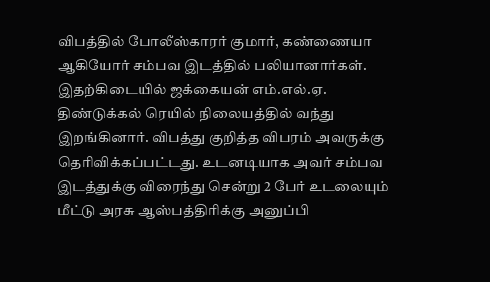விபத்தில் போலீஸ்காரர் குமார், கண்ணையா ஆகியோர் சம்பவ இடத்தில் பலியானார்கள். இதற்கிடையில் ஜக்கையன் எம்.எல்.ஏ. திண்டுக்கல் ரெயில் நிலையத்தில் வந்து இறங்கினார். விபத்து குறித்த விபரம் அவருக்கு தெரிவிக்கப்பட்டது. உடனடியாக அவர் சம்பவ இடத்துக்கு விரைந்து சென்று 2 பேர் உடலையும் மீட்டு அரசு ஆஸ்பத்திரிக்கு அனுப்பி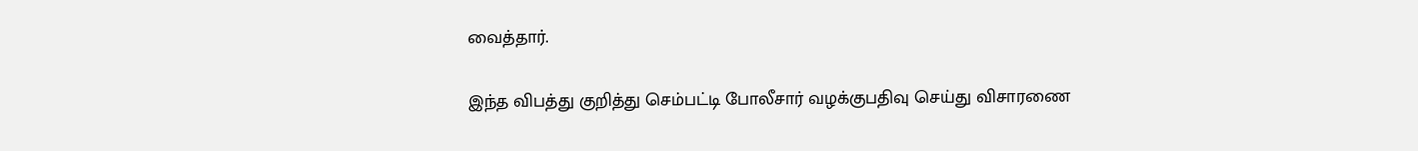வைத்தார்.

இந்த விபத்து குறித்து செம்பட்டி போலீசார் வழக்குபதிவு செய்து விசாரணை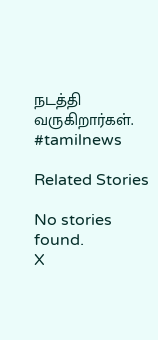நடத்தி வருகிறார்கள். #tamilnews

Related Stories

No stories found.
X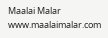Maalai Malar
www.maalaimalar.com